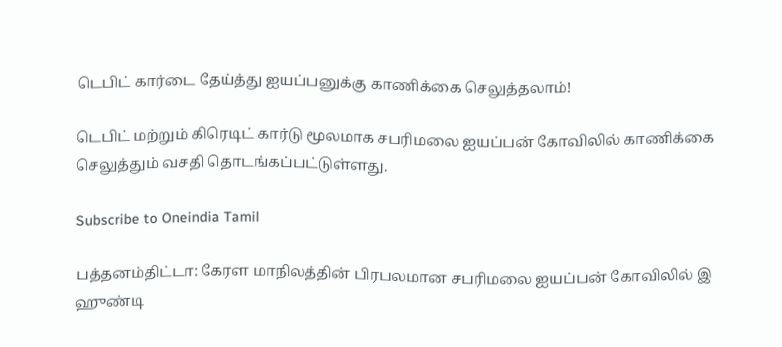டெபிட் கார்டை தேய்த்து ஐயப்பனுக்கு காணிக்கை செலுத்தலாம்!

டெபிட் மற்றும் கிரெடிட் கார்டு மூலமாக சபரிமலை ஐயப்பன் கோவிலில் காணிக்கை செலுத்தும் வசதி தொடங்கப்பட்டுள்ளது.

Subscribe to Oneindia Tamil

பத்தனம்திட்டா: கேரள மாநிலத்தின் பிரபலமான சபரிமலை ஐயப்பன் கோவிலில் இ ஹுண்டி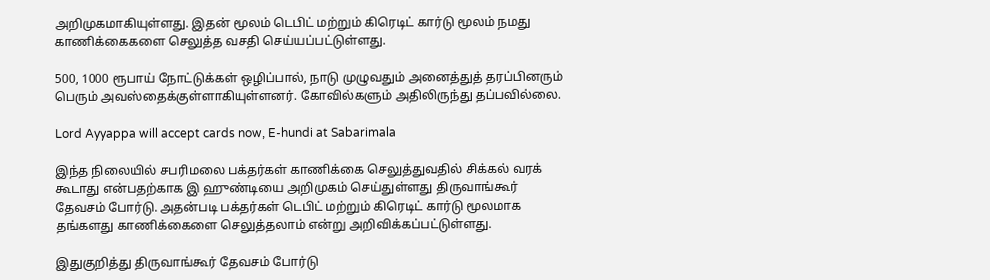அறிமுகமாகியுள்ளது. இதன் மூலம் டெபிட் மற்றும் கிரெடிட் கார்டு மூலம் நமது காணிக்கைகளை செலுத்த வசதி செய்யப்பட்டுள்ளது.

500, 1000 ரூபாய் நோட்டுக்கள் ஒழிப்பால், நாடு முழுவதும் அனைத்துத் தரப்பினரும் பெரும் அவஸ்தைக்குள்ளாகியுள்ளனர். கோவில்களும் அதிலிருந்து தப்பவில்லை.

Lord Ayyappa will accept cards now, E-hundi at Sabarimala

இந்த நிலையில் சபரிமலை பக்தர்கள் காணிக்கை செலுத்துவதில் சிக்கல் வரக் கூடாது என்பதற்காக இ ஹுண்டியை அறிமுகம் செய்துள்ளது திருவாங்கூர் தேவசம் போர்டு. அதன்படி பக்தர்கள் டெபிட் மற்றும் கிரெடிட் கார்டு மூலமாக தங்களது காணிக்கைளை செலுத்தலாம் என்று அறிவிக்கப்பட்டுள்ளது.

இதுகுறித்து திருவாங்கூர் தேவசம் போர்டு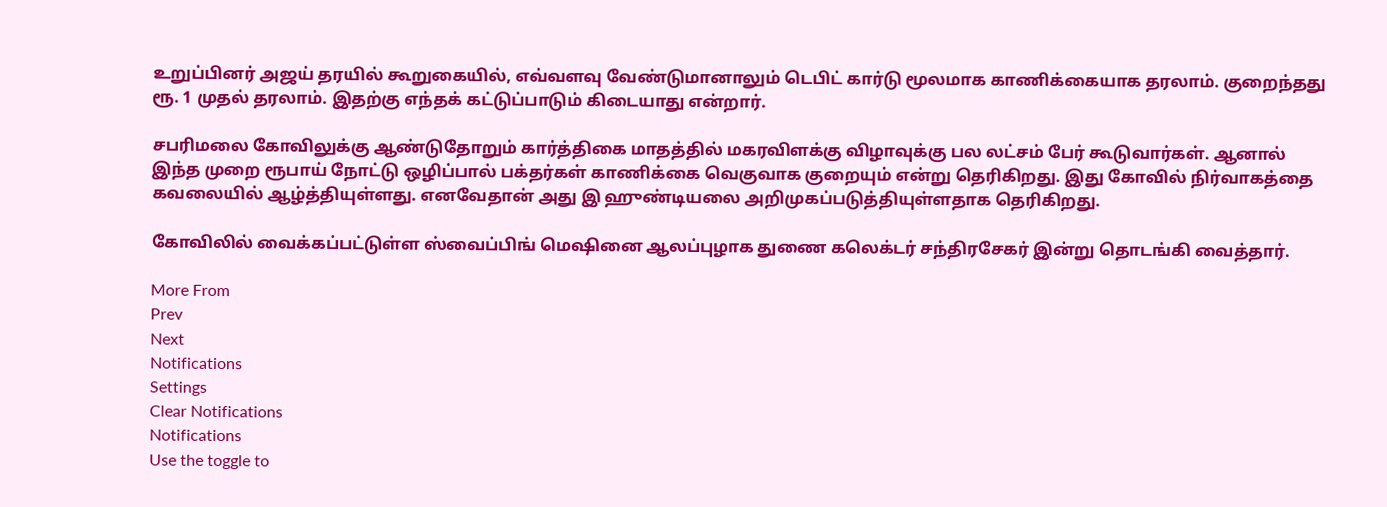உறுப்பினர் அஜய் தரயில் கூறுகையில், எவ்வளவு வேண்டுமானாலும் டெபிட் கார்டு மூலமாக காணிக்கையாக தரலாம். குறைந்தது ரூ. 1 முதல் தரலாம். இதற்கு எந்தக் கட்டுப்பாடும் கிடையாது என்றார்.

சபரிமலை கோவிலுக்கு ஆண்டுதோறும் கார்த்திகை மாதத்தில் மகரவிளக்கு விழாவுக்கு பல லட்சம் பேர் கூடுவார்கள். ஆனால் இந்த முறை ரூபாய் நோட்டு ஒழிப்பால் பக்தர்கள் காணிக்கை வெகுவாக குறையும் என்று தெரிகிறது. இது கோவில் நிர்வாகத்தை கவலையில் ஆழ்த்தியுள்ளது. எனவேதான் அது இ ஹுண்டியலை அறிமுகப்படுத்தியுள்ளதாக தெரிகிறது.

கோவிலில் வைக்கப்பட்டுள்ள ஸ்வைப்பிங் மெஷினை ஆலப்புழாக துணை கலெக்டர் சந்திரசேகர் இன்று தொடங்கி வைத்தார்.

More From
Prev
Next
Notifications
Settings
Clear Notifications
Notifications
Use the toggle to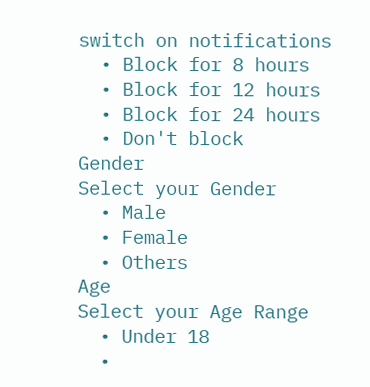switch on notifications
  • Block for 8 hours
  • Block for 12 hours
  • Block for 24 hours
  • Don't block
Gender
Select your Gender
  • Male
  • Female
  • Others
Age
Select your Age Range
  • Under 18
  •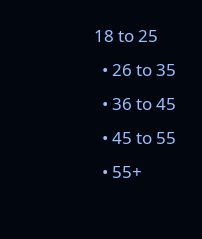18 to 25
  • 26 to 35
  • 36 to 45
  • 45 to 55
  • 55+